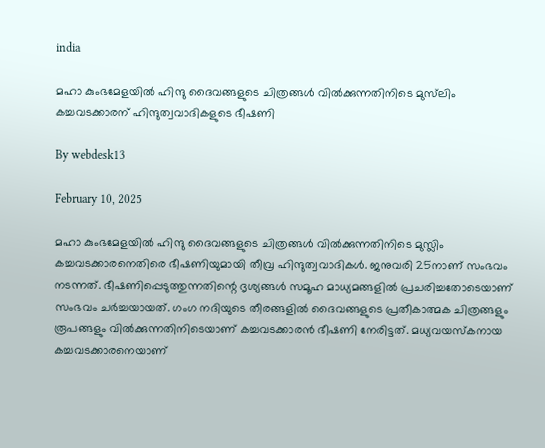india

മഹാ കുംഭമേളയില്‍ ഹിന്ദു ദൈവങ്ങളുടെ ചിത്രങ്ങള്‍ വില്‍ക്കുന്നതിനിടെ മുസ്‌ലിം കച്ചവടക്കാരന് ഹിന്ദുത്വവാദികളുടെ ഭീഷണി

By webdesk13

February 10, 2025

മഹാ കുംഭമേളയില്‍ ഹിന്ദു ദൈവങ്ങളുടെ ചിത്രങ്ങള്‍ വില്‍ക്കുന്നതിനിടെ മുസ്ലിം കച്ചവടക്കാരനെതിരെ ഭീഷണിയുമായി തീവ്ര ഹിന്ദുത്വവാദികള്‍. ജനുവരി 25നാണ് സംഭവം നടന്നത്. ഭീഷണിപ്പെടുത്തുന്നതിന്റെ ദൃശ്യങ്ങള്‍ സമൂഹ മാധ്യമങ്ങളില്‍ പ്രചരിച്ചതോടെയാണ് സംഭവം ചര്‍ച്ചയായത്. ഗംഗ നദിയുടെ തീരങ്ങളില്‍ ദൈവങ്ങളുടെ പ്രതീകാത്മക ചിത്രങ്ങളും രൂപങ്ങളും വില്‍ക്കുന്നതിനിടെയാണ് കച്ചവടക്കാരന്‍ ഭീഷണി നേരിട്ടത്. മധ്യവയസ്‌കനായ കച്ചവടക്കാരനെയാണ്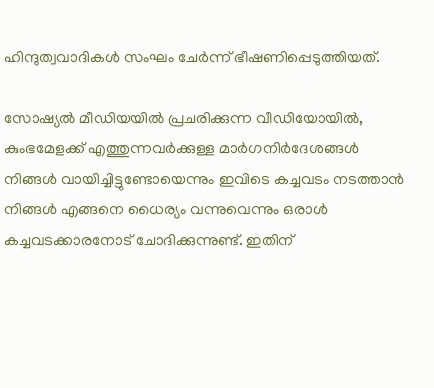ഹിന്ദുത്വവാദികള്‍ സംഘം ചേര്‍ന്ന് ഭീഷണിപ്പെടുത്തിയത്.

സോഷ്യല്‍ മീഡിയയില്‍ പ്രചരിക്കുന്ന വീഡിയോയില്‍, കുംഭമേളക്ക് എത്തുന്നവര്‍ക്കുള്ള മാര്‍ഗനിര്‍ദേശങ്ങള്‍ നിങ്ങള്‍ വായിച്ചിട്ടുണ്ടോയെന്നും ഇവിടെ കച്ചവടം നടത്താന്‍ നിങ്ങള്‍ എങ്ങനെ ധൈര്യം വന്നുവെന്നും ഒരാള്‍ കച്ചവടക്കാരനോട് ചോദിക്കുന്നുണ്ട്. ഇതിന്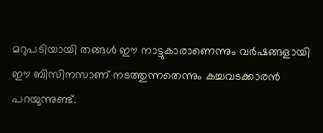മറുപടിയായി തങ്ങള്‍ ഈ നാട്ടുകാരാണെന്നും വര്‍ഷങ്ങളായി ഈ ബിസിനസാണ് നടത്തുന്നതെന്നും കച്ചവടക്കാരന്‍ പറയുന്നുണ്ട്.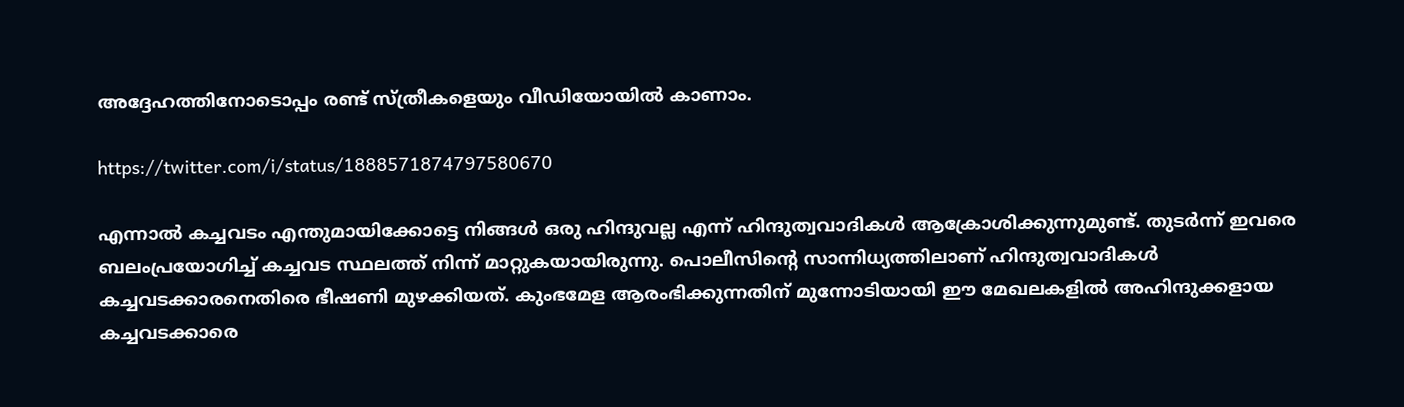അദ്ദേഹത്തിനോടൊപ്പം രണ്ട് സ്ത്രീകളെയും വീഡിയോയില്‍ കാണാം.

https://twitter.com/i/status/1888571874797580670

എന്നാല്‍ കച്ചവടം എന്തുമായിക്കോട്ടെ നിങ്ങള്‍ ഒരു ഹിന്ദുവല്ല എന്ന് ഹിന്ദുത്വവാദികള്‍ ആക്രോശിക്കുന്നുമുണ്ട്. തുടര്‍ന്ന് ഇവരെ ബലംപ്രയോഗിച്ച് കച്ചവട സ്ഥലത്ത് നിന്ന് മാറ്റുകയായിരുന്നു. പൊലീസിന്റെ സാന്നിധ്യത്തിലാണ് ഹിന്ദുത്വവാദികള്‍ കച്ചവടക്കാരനെതിരെ ഭീഷണി മുഴക്കിയത്. കുംഭമേള ആരംഭിക്കുന്നതിന് മുന്നോടിയായി ഈ മേഖലകളില്‍ അഹിന്ദുക്കളായ കച്ചവടക്കാരെ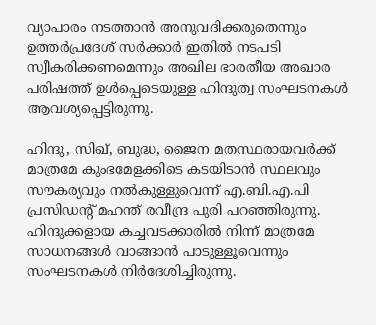വ്യാപാരം നടത്താന്‍ അനുവദിക്കരുതെന്നും ഉത്തര്‍പ്രദേശ് സര്‍ക്കാര്‍ ഇതില്‍ നടപടി സ്വീകരിക്കണമെന്നും അഖില ഭാരതീയ അഖാര പരിഷത്ത് ഉള്‍പ്പെടെയുള്ള ഹിന്ദുത്വ സംഘടനകള്‍ ആവശ്യപ്പെട്ടിരുന്നു.

ഹിന്ദു, സിഖ്, ബുദ്ധ, ജൈന മതസ്ഥരായവര്‍ക്ക് മാത്രമേ കുംഭമേളക്കിടെ കടയിടാന്‍ സ്ഥലവും സൗകര്യവും നല്‍കുള്ളുവെന്ന് എ.ബി.എ.പി പ്രസിഡന്റ് മഹന്ത് രവീന്ദ്ര പുരി പറഞ്ഞിരുന്നു. ഹിന്ദുക്കളായ കച്ചവടക്കാരില്‍ നിന്ന് മാത്രമേ സാധനങ്ങള്‍ വാങ്ങാന്‍ പാടുള്ളൂവെന്നും സംഘടനകള്‍ നിര്‍ദേശിച്ചിരുന്നു.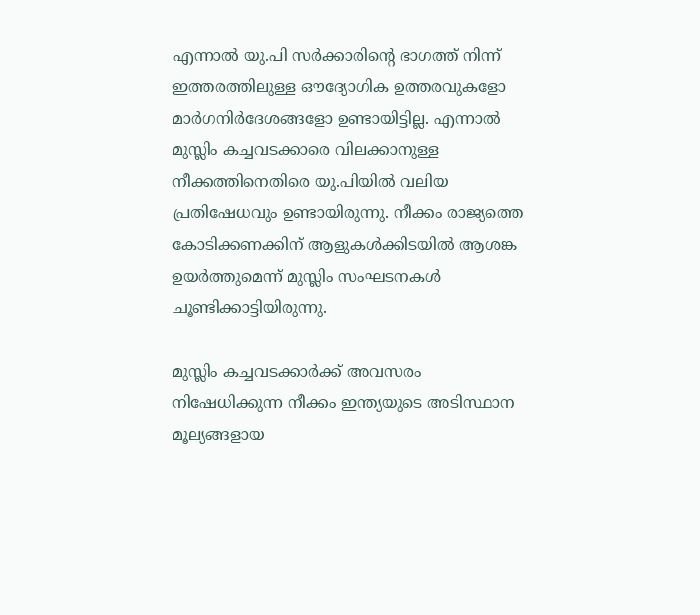എന്നാല്‍ യു.പി സര്‍ക്കാരിന്റെ ഭാഗത്ത് നിന്ന് ഇത്തരത്തിലുള്ള ഔദ്യോഗിക ഉത്തരവുകളോ മാര്‍ഗനിര്‍ദേശങ്ങളോ ഉണ്ടായിട്ടില്ല. എന്നാല്‍ മുസ്ലിം കച്ചവടക്കാരെ വിലക്കാനുള്ള നീക്കത്തിനെതിരെ യു.പിയില്‍ വലിയ പ്രതിഷേധവും ഉണ്ടായിരുന്നു. നീക്കം രാജ്യത്തെ കോടിക്കണക്കിന് ആളുകള്‍ക്കിടയില്‍ ആശങ്ക ഉയര്‍ത്തുമെന്ന് മുസ്ലിം സംഘടനകള്‍ ചൂണ്ടിക്കാട്ടിയിരുന്നു.

മുസ്ലിം കച്ചവടക്കാര്‍ക്ക് അവസരം നിഷേധിക്കുന്ന നീക്കം ഇന്ത്യയുടെ അടിസ്ഥാന മൂല്യങ്ങളായ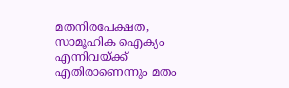മതനിരപേക്ഷത, സാമൂഹിക ഐക്യം എന്നിവയ്ക്ക് എതിരാണെന്നും മതം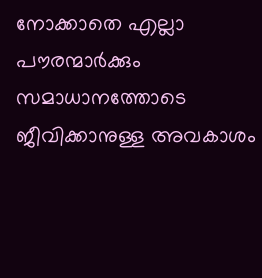നോക്കാതെ എല്ലാ പൗരന്മാര്‍ക്കും സമാധാനത്തോടെ ജീവിക്കാനുള്ള അവകാശം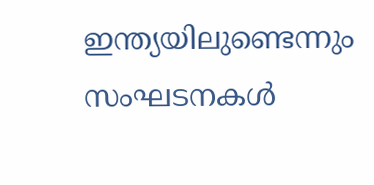ഇന്ത്യയിലുണ്ടെന്നും സംഘടനകള്‍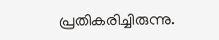പ്രതികരിച്ചിരുന്നു.